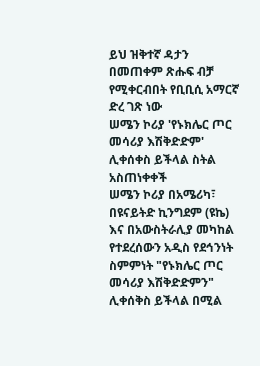ይህ ዝቅተኛ ዳታን በመጠቀም ጽሑፍ ብቻ የሚቀርብበት የቢቢሲ አማርኛ ድረ ገጽ ነው
ሠሜን ኮሪያ 'የኑክሌር ጦር መሳሪያ እሽቅድድም' ሊቀሰቀስ ይችላል ስትል አስጠነቀቀች
ሠሜን ኮሪያ በአሜሪካ፣ በዩናይትድ ኪንግደም (ዩኬ) እና በአውስትራሊያ መካከል የተደረሰውን አዲስ የደኅንነት ስምምነት "የኑክሌር ጦር መሳሪያ እሽቅድድምን" ሊቀሰቅስ ይችላል በሚል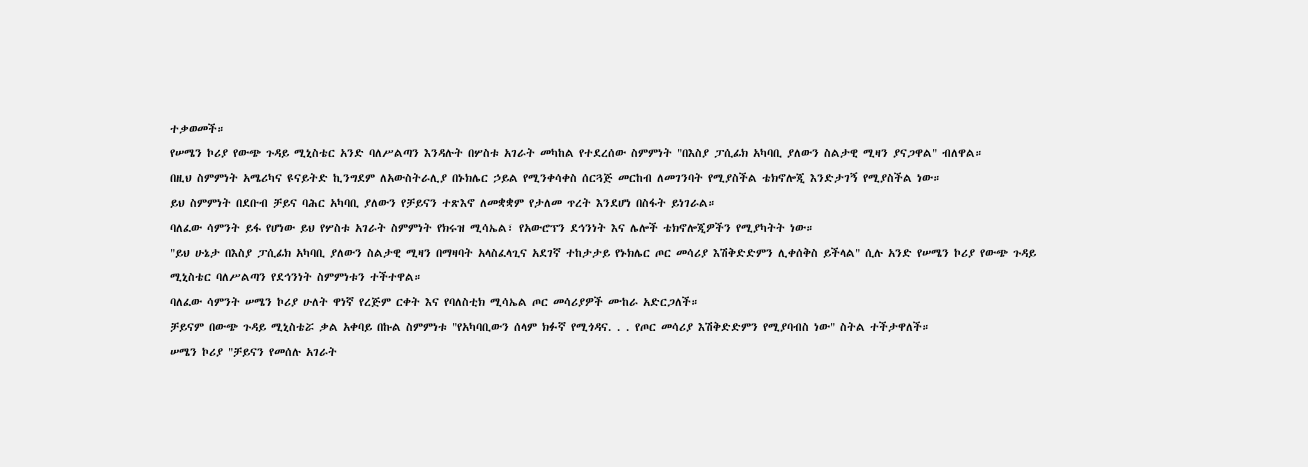ተቃወመች።
የሠሜን ኮሪያ የውጭ ጉዳይ ሚኒስቴር አንድ ባለሥልጣን እንዳሉት በሦስቱ አገራት መካከል የተደረሰው ስምምነት "በእስያ ፓሲፊክ አካባቢ ያለውን ስልታዊ ሚዛን ያናጋዋል" ብለዋል።
በዚህ ስምምነት አሜሪካና ዩናይትድ ኪንግደም ለአውስትራሊያ በኑክሌር ኃይል የሚንቀሳቀስ ሰርጓጅ መርከብ ለመገንባት የሚያስችል ቴክኖሎጂ እንድታገኝ የሚያስችል ነው።
ይህ ስምምነት በደቡብ ቻይና ባሕር አካባቢ ያለውን የቻይናን ተጽእኖ ለመቋቋም የታለመ ጥረት እንደሆነ በስፋት ይነገራል።
ባለፈው ሳምንት ይፋ የሆነው ይህ የሦስቱ አገራት ስምምነት የክሩዝ ሚሳኤል፣ የአውሮፕን ደኅንነት እና ሌሎች ቴክኖሎጂዎችን የሚያካትት ነው።
"ይህ ሁኔታ በእስያ ፓሲፊክ አካባቢ ያለውን ስልታዊ ሚዛን በማዛባት አላስፈላጊና አደገኛ ተከታታይ የኑክሌር ጦር መሳሪያ እሽቅድድምን ሊቀሰቅስ ይችላል" ሲሉ አንድ የሠሜን ኮሪያ የውጭ ጉዳይ ሚኒስቴር ባለሥልጣን የደኅንነት ስምምነቱን ተችተዋል።
ባለፈው ሳምንት ሠሜን ኮሪያ ሁለት ዋነኛ የረጅም ርቀት እና የባለስቲክ ሚሳኤል ጦር መሳሪያዎች ሙከራ አድርጋለች።
ቻይናም በውጭ ጉዳይ ሚኒስቴሯ ቃል አቀባይ በኩል ስምምነቱ "የአካባቢውን ሰላም ክፉኛ የሚጎዳና. . . የጦር መሳሪያ እሽቅድድምን የሚያባብስ ነው" ስትል ተችታዋለች።
ሠሜን ኮሪያ "ቻይናን የመሰሉ አገራት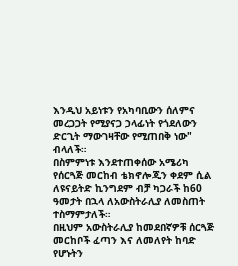እንዲህ አይነቱን የአካባቢውን ሰለምና መረጋጋት የሚያናጋ ኃላፊነት የጎደለውን ድርጊት ማውገዛቸው የሚጠበቅ ነው" ብላለች።
በስምምነቱ እንደተጠቀሰው አሜሪካ የሰርጓጅ መርከብ ቴክኖሎጂን ቀደም ሲል ለዩናይትድ ኪንግደም ብቻ ካጋራች ከ60 ዓመታት በኋላ ለአውስትራሊያ ለመስጠት ተስማምታለች።
በዚህም አውስትራሊያ ከመደበኛዎቹ ሰርጓጅ መርከቦች ፈጣን እና ለመለየት ከባድ የሆኑትን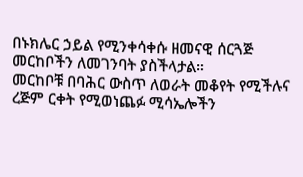በኑክሌር ኃይል የሚንቀሳቀሱ ዘመናዊ ሰርጓጅ መርከቦችን ለመገንባት ያስችላታል።
መርከቦቹ በባሕር ውስጥ ለወራት መቆየት የሚችሉና ረጅም ርቀት የሚወነጨፉ ሚሳኤሎችን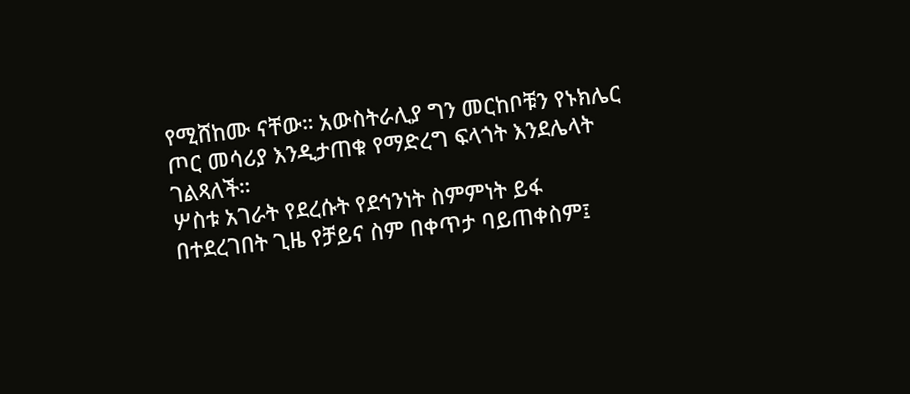የሚሸከሙ ናቸው። አውስትራሊያ ግን መርከቦቹን የኑክሌር ጦር መሳሪያ እንዲታጠቁ የማድረግ ፍላጎት እንደሌላት ገልጻለች።
ሦስቱ አገራት የደረሱት የደኅንነት ስምምነት ይፋ በተደረገበት ጊዜ የቻይና ስም በቀጥታ ባይጠቀስም፤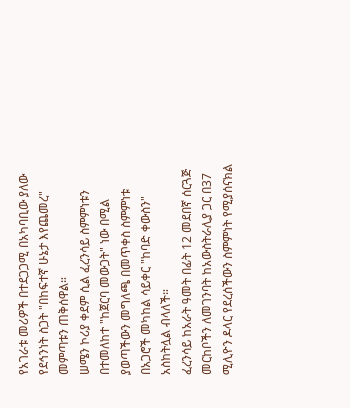የአገራቱ መሪዎች በተደጋጋሚ በአካባቢው ያለው የደኅንነት ስጋት "በከፍተኛ ሁኔታ እየጨመረ" መምጣቱን ጠቅሰዋል።
ሠሜን ኮሪያ ቀደም ሲል ፈረንሳይ ስምምነቱን በተመለከተ "ከጀርባ መውጋት" ነው በሚል ያወጣችውን መግለጫ በመጥቀስ ስምምነቱ በአጋሮች መካከል ሳይቀር "ከባድ ቀውስን" አስከትሏል ብላለች።
ፈረንሳይ ከአራት ዓመት በፊት 12 መደበኛ ሰርጓጅ መርከቦችን ለመገንባት ከአውስትራሊያ ጋር በ37 ሚሊዮን ዶላር የደረሰችውን ስምምነት የሚያሰናክል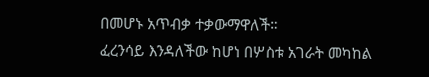በመሆኑ አጥብቃ ተቃውማዋለች።
ፈረንሳይ እንዳለችው ከሆነ በሦስቱ አገራት መካከል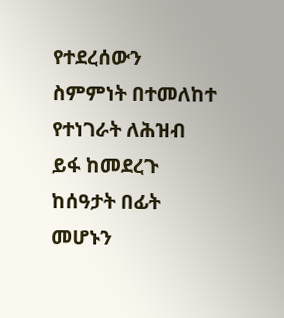የተደረሰውን ስምምነት በተመለከተ የተነገራት ለሕዝብ ይፋ ከመደረጉ ከሰዓታት በፊት መሆኑን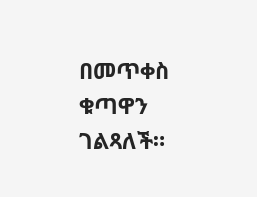በመጥቀስ ቁጣዋን ገልጻለች።